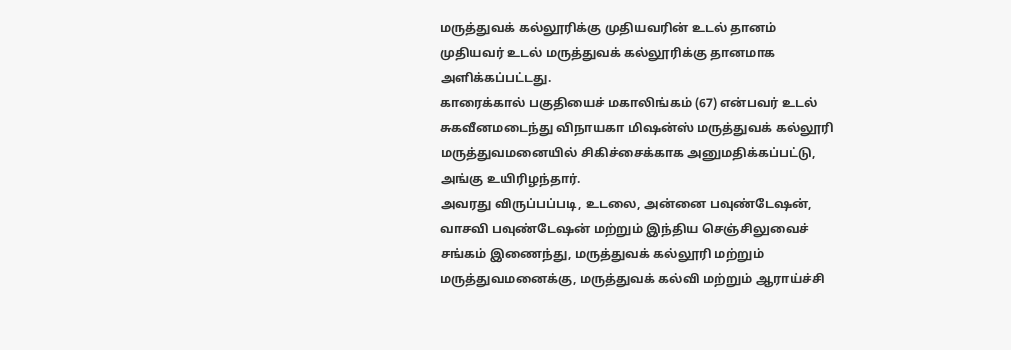மருத்துவக் கல்லூரிக்கு முதியவரின் உடல் தானம்
முதியவர் உடல் மருத்துவக் கல்லூரிக்கு தானமாக அளிக்கப்பட்டது.
காரைக்கால் பகுதியைச் மகாலிங்கம் (67) என்பவர் உடல் சுகவீனமடைந்து விநாயகா மிஷன்ஸ் மருத்துவக் கல்லூரி மருத்துவமனையில் சிகிச்சைக்காக அனுமதிக்கப்பட்டு, அங்கு உயிரிழந்தார்.
அவரது விருப்பப்படி, உடலை, அன்னை பவுண்டேஷன், வாசவி பவுண்டேஷன் மற்றும் இந்திய செஞ்சிலுவைச் சங்கம் இணைந்து, மருத்துவக் கல்லூரி மற்றும் மருத்துவமனைக்கு, மருத்துவக் கல்வி மற்றும் ஆராய்ச்சி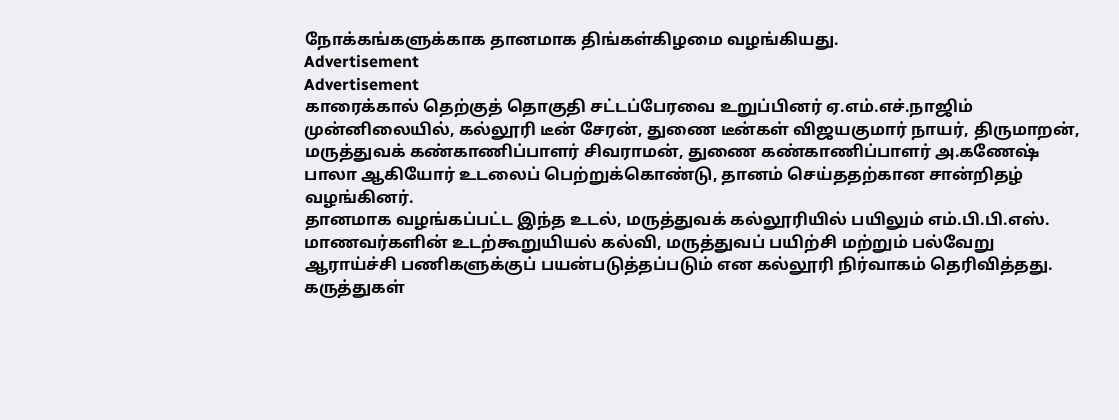நோக்கங்களுக்காக தானமாக திங்கள்கிழமை வழங்கியது.
Advertisement
Advertisement
காரைக்கால் தெற்குத் தொகுதி சட்டப்பேரவை உறுப்பினர் ஏ.எம்.எச்.நாஜிம் முன்னிலையில், கல்லூரி டீன் சேரன், துணை டீன்கள் விஜயகுமார் நாயர், திருமாறன், மருத்துவக் கண்காணிப்பாளர் சிவராமன், துணை கண்காணிப்பாளர் அ.கணேஷ் பாலா ஆகியோர் உடலைப் பெற்றுக்கொண்டு, தானம் செய்ததற்கான சான்றிதழ் வழங்கினர்.
தானமாக வழங்கப்பட்ட இந்த உடல், மருத்துவக் கல்லூரியில் பயிலும் எம்.பி.பி.எஸ். மாணவர்களின் உடற்கூறுயியல் கல்வி, மருத்துவப் பயிற்சி மற்றும் பல்வேறு ஆராய்ச்சி பணிகளுக்குப் பயன்படுத்தப்படும் என கல்லூரி நிர்வாகம் தெரிவித்தது.
கருத்துகள்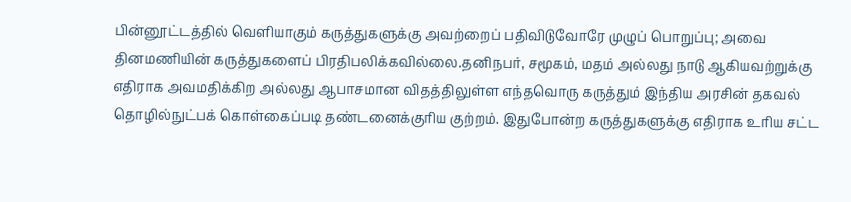பின்னூட்டத்தில் வெளியாகும் கருத்துகளுக்கு அவற்றைப் பதிவிடுவோரே முழுப் பொறுப்பு; அவை தினமணியின் கருத்துகளைப் பிரதிபலிக்கவில்லை.தனிநபர், சமூகம், மதம் அல்லது நாடு ஆகியவற்றுக்கு எதிராக அவமதிக்கிற அல்லது ஆபாசமான விதத்திலுள்ள எந்தவொரு கருத்தும் இந்திய அரசின் தகவல் தொழில்நுட்பக் கொள்கைப்படி தண்டனைக்குரிய குற்றம். இதுபோன்ற கருத்துகளுக்கு எதிராக உரிய சட்ட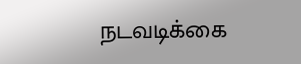நடவடிக்கை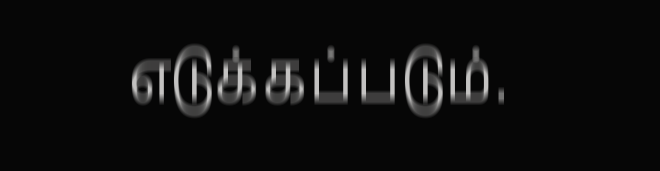எடுக்கப்படும்.